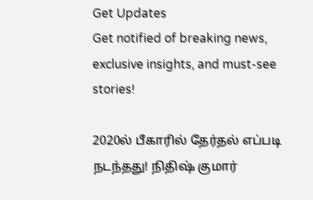Get Updates
Get notified of breaking news, exclusive insights, and must-see stories!

2020ல் பீகாரில் தேர்தல் எப்படி நடந்தது! நிதிஷ் குமார்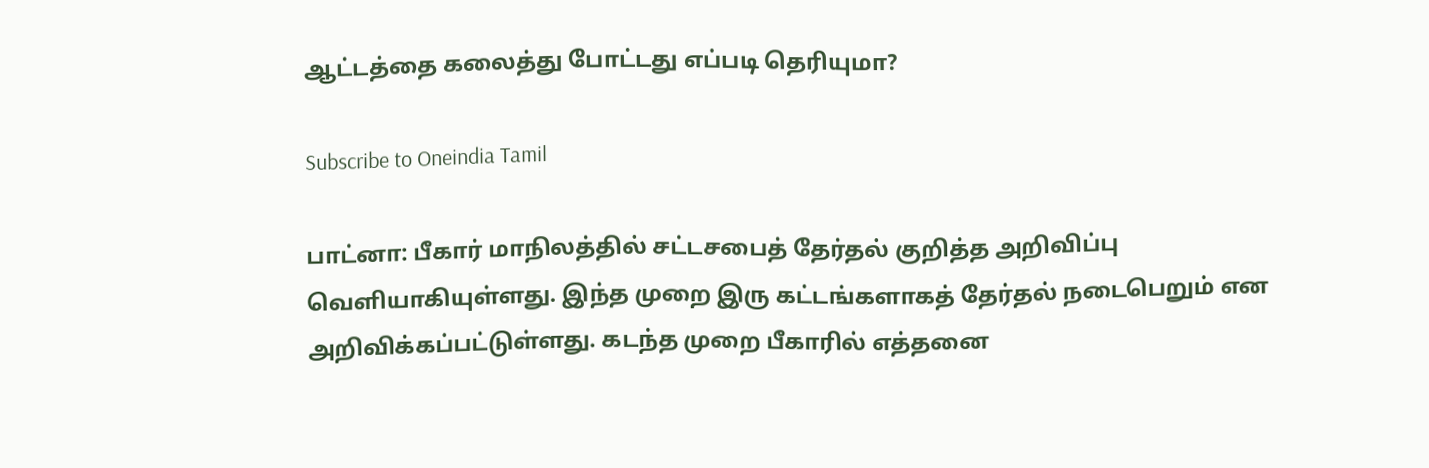ஆட்டத்தை கலைத்து போட்டது எப்படி தெரியுமா?

Subscribe to Oneindia Tamil

பாட்னா: பீகார் மாநிலத்தில் சட்டசபைத் தேர்தல் குறித்த அறிவிப்பு வெளியாகியுள்ளது. இந்த முறை இரு கட்டங்களாகத் தேர்தல் நடைபெறும் என அறிவிக்கப்பட்டுள்ளது. கடந்த முறை பீகாரில் எத்தனை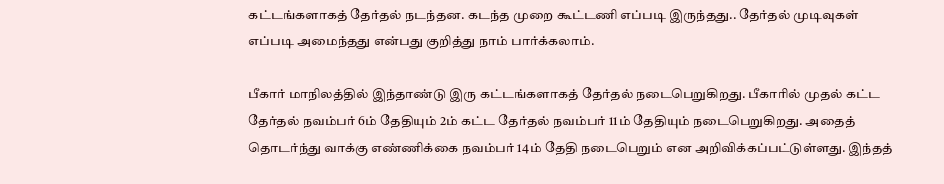கட்டங்களாகத் தேர்தல் நடந்தன. கடந்த முறை கூட்டணி எப்படி இருந்தது.. தேர்தல் முடிவுகள் எப்படி அமைந்தது என்பது குறித்து நாம் பார்க்கலாம்.

பீகார் மாநிலத்தில் இந்தாண்டு இரு கட்டங்களாகத் தேர்தல் நடைபெறுகிறது. பீகாரில் முதல் கட்ட தேர்தல் நவம்பர் 6ம் தேதியும் 2ம் கட்ட தேர்தல் நவம்பர் 11ம் தேதியும் நடைபெறுகிறது. அதைத் தொடர்ந்து வாக்கு எண்ணிக்கை நவம்பர் 14ம் தேதி நடைபெறும் என அறிவிக்கப்பட்டுள்ளது. இந்தத்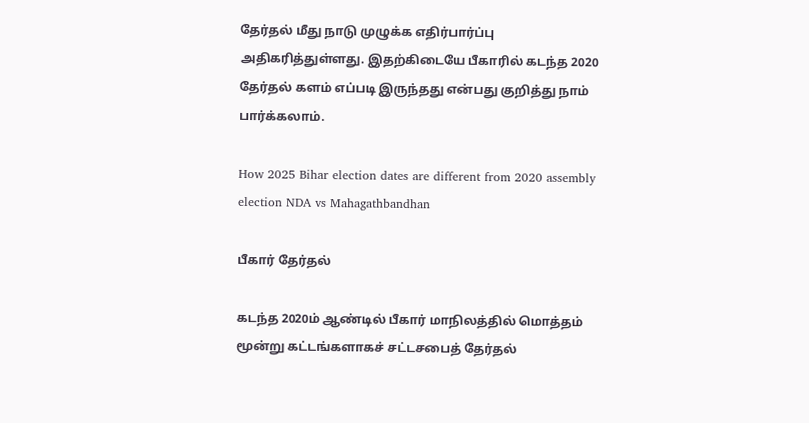தேர்தல் மீது நாடு முழுக்க எதிர்பார்ப்பு அதிகரித்துள்ளது. இதற்கிடையே பீகாரில் கடந்த 2020 தேர்தல் களம் எப்படி இருந்தது என்பது குறித்து நாம் பார்க்கலாம்.

How 2025 Bihar election dates are different from 2020 assembly election NDA vs Mahagathbandhan

பீகார் தேர்தல்

கடந்த 2020ம் ஆண்டில் பீகார் மாநிலத்தில் மொத்தம் மூன்று கட்டங்களாகச் சட்டசபைத் தேர்தல்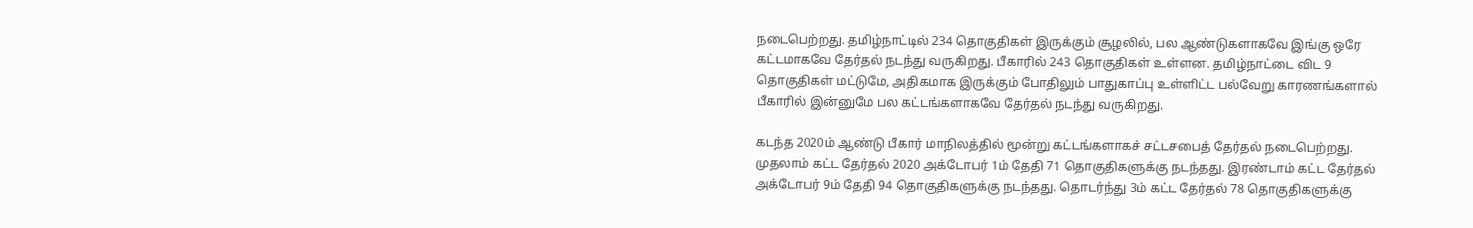நடைபெற்றது. தமிழ்நாட்டில் 234 தொகுதிகள் இருக்கும் சூழலில், பல ஆண்டுகளாகவே இங்கு ஒரே கட்டமாகவே தேர்தல் நடந்து வருகிறது. பீகாரில் 243 தொகுதிகள் உள்ளன. தமிழ்நாட்டை விட 9 தொகுதிகள் மட்டுமே, அதிகமாக இருக்கும் போதிலும் பாதுகாப்பு உள்ளிட்ட பல்வேறு காரணங்களால் பீகாரில் இன்னுமே பல கட்டங்களாகவே தேர்தல் நடந்து வருகிறது.

கடந்த 2020ம் ஆண்டு பீகார் மாநிலத்தில் மூன்று கட்டங்களாகச் சட்டசபைத் தேர்தல் நடைபெற்றது. முதலாம் கட்ட தேர்தல் 2020 அக்டோபர் 1ம் தேதி 71 தொகுதிகளுக்கு நடந்தது. இரண்டாம் கட்ட தேர்தல் அக்டோபர் 9ம் தேதி 94 தொகுதிகளுக்கு நடந்தது. தொடர்ந்து 3ம் கட்ட தேர்தல் 78 தொகுதிகளுக்கு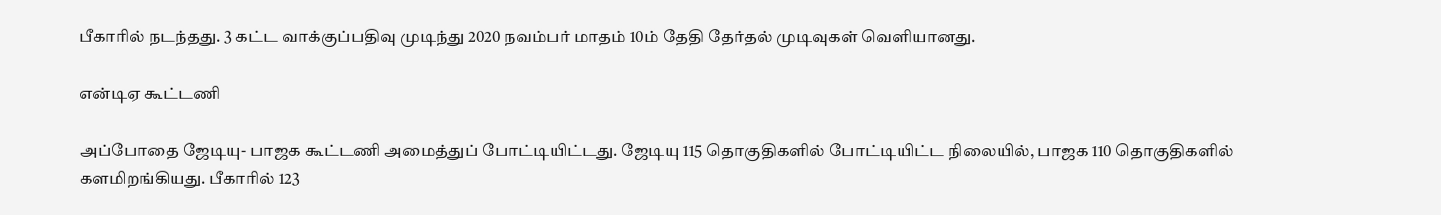பீகாரில் நடந்தது. 3 கட்ட வாக்குப்பதிவு முடிந்து 2020 நவம்பர் மாதம் 10ம் தேதி தேர்தல் முடிவுகள் வெளியானது.

என்டிஏ கூட்டணி

அப்போதை ஜேடியு- பாஜக கூட்டணி அமைத்துப் போட்டியிட்டது. ஜேடியு 115 தொகுதிகளில் போட்டியிட்ட நிலையில், பாஜக 110 தொகுதிகளில் களமிறங்கியது. பீகாரில் 123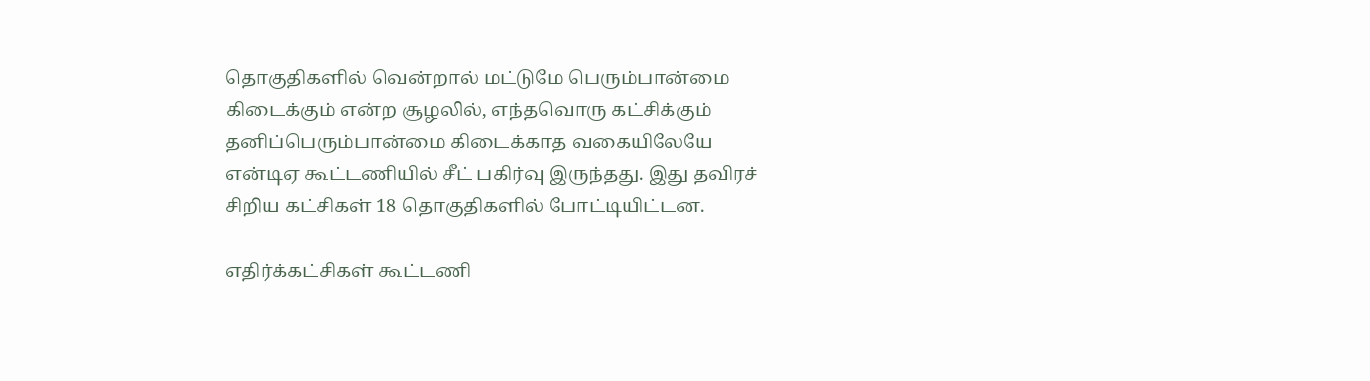தொகுதிகளில் வென்றால் மட்டுமே பெரும்பான்மை கிடைக்கும் என்ற சூழலில், எந்தவொரு கட்சிக்கும் தனிப்பெரும்பான்மை கிடைக்காத வகையிலேயே என்டிஏ கூட்டணியில் சீட் பகிர்வு இருந்தது. இது தவிரச் சிறிய கட்சிகள் 18 தொகுதிகளில் போட்டியிட்டன.

எதிர்க்கட்சிகள் கூட்டணி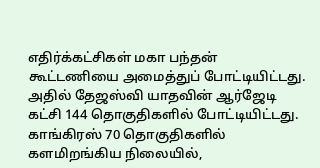எதிர்க்கட்சிகள் மகா பந்தன் கூட்டணியை அமைத்துப் போட்டியிட்டது. அதில் தேஜஸ்வி யாதவின் ஆர்ஜேடி கட்சி 144 தொகுதிகளில் போட்டியிட்டது. காங்கிரஸ் 70 தொகுதிகளில் களமிறங்கிய நிலையில்,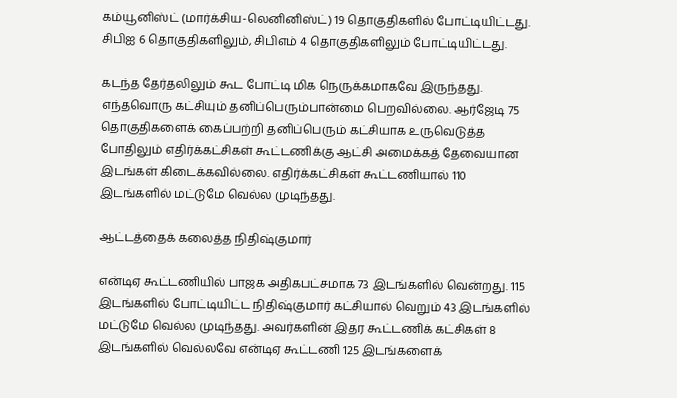கம்யூனிஸ்ட் (மார்க்சிய-லெனினிஸ்ட்) 19 தொகுதிகளில் போட்டியிட்டது. சிபிஐ 6 தொகுதிகளிலும், சிபிஎம் 4 தொகுதிகளிலும் போட்டியிட்டது.

கடந்த தேர்தலிலும் கூட போட்டி மிக நெருக்கமாகவே இருந்தது. எந்தவொரு கட்சியும் தனிப்பெரும்பான்மை பெறவில்லை. ஆர்ஜேடி 75 தொகுதிகளைக் கைப்பற்றி தனிப்பெரும் கட்சியாக உருவெடுத்த போதிலும் எதிர்க்கட்சிகள் கூட்டணிக்கு ஆட்சி அமைக்கத் தேவையான இடங்கள் கிடைக்கவில்லை. எதிர்க்கட்சிகள் கூட்டணியால் 110 இடங்களில் மட்டுமே வெல்ல முடிந்தது.

ஆட்டத்தைக் கலைத்த நிதிஷ்குமார்

என்டிஏ கூட்டணியில் பாஜக அதிகபட்சமாக 73 இடங்களில் வென்றது. 115 இடங்களில் போட்டியிட்ட நிதிஷ்குமார் கட்சியால் வெறும் 43 இடங்களில் மட்டுமே வெல்ல முடிந்தது. அவர்களின் இதர கூட்டணிக் கட்சிகள் 8 இடங்களில் வெல்லவே என்டிஏ கூட்டணி 125 இடங்களைக்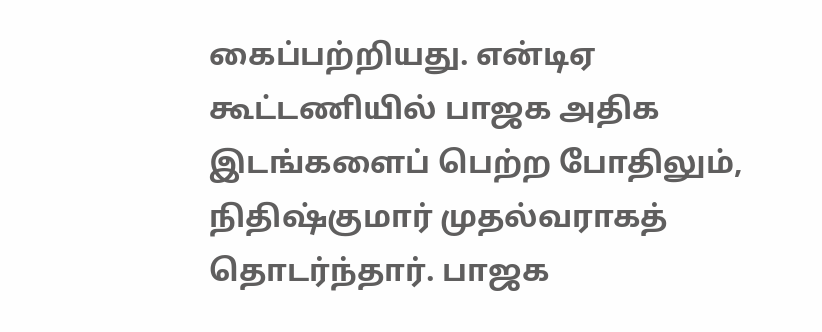கைப்பற்றியது. என்டிஏ கூட்டணியில் பாஜக அதிக இடங்களைப் பெற்ற போதிலும், நிதிஷ்குமார் முதல்வராகத் தொடர்ந்தார். பாஜக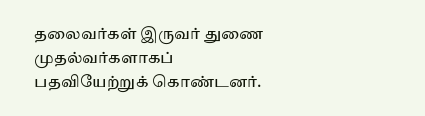தலைவர்கள் இருவர் துணை முதல்வர்களாகப் பதவியேற்றுக் கொண்டனர்.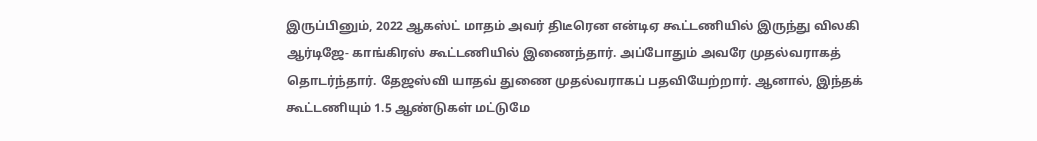இருப்பினும், 2022 ஆகஸ்ட் மாதம் அவர் திடீரென என்டிஏ கூட்டணியில் இருந்து விலகி ஆர்டிஜே- காங்கிரஸ் கூட்டணியில் இணைந்தார். அப்போதும் அவரே முதல்வராகத் தொடர்ந்தார். தேஜஸ்வி யாதவ் துணை முதல்வராகப் பதவியேற்றார். ஆனால், இந்தக் கூட்டணியும் 1.5 ஆண்டுகள் மட்டுமே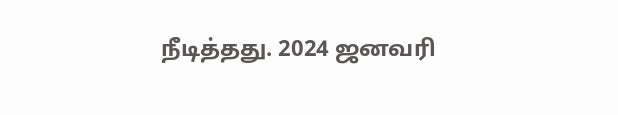நீடித்தது. 2024 ஜனவரி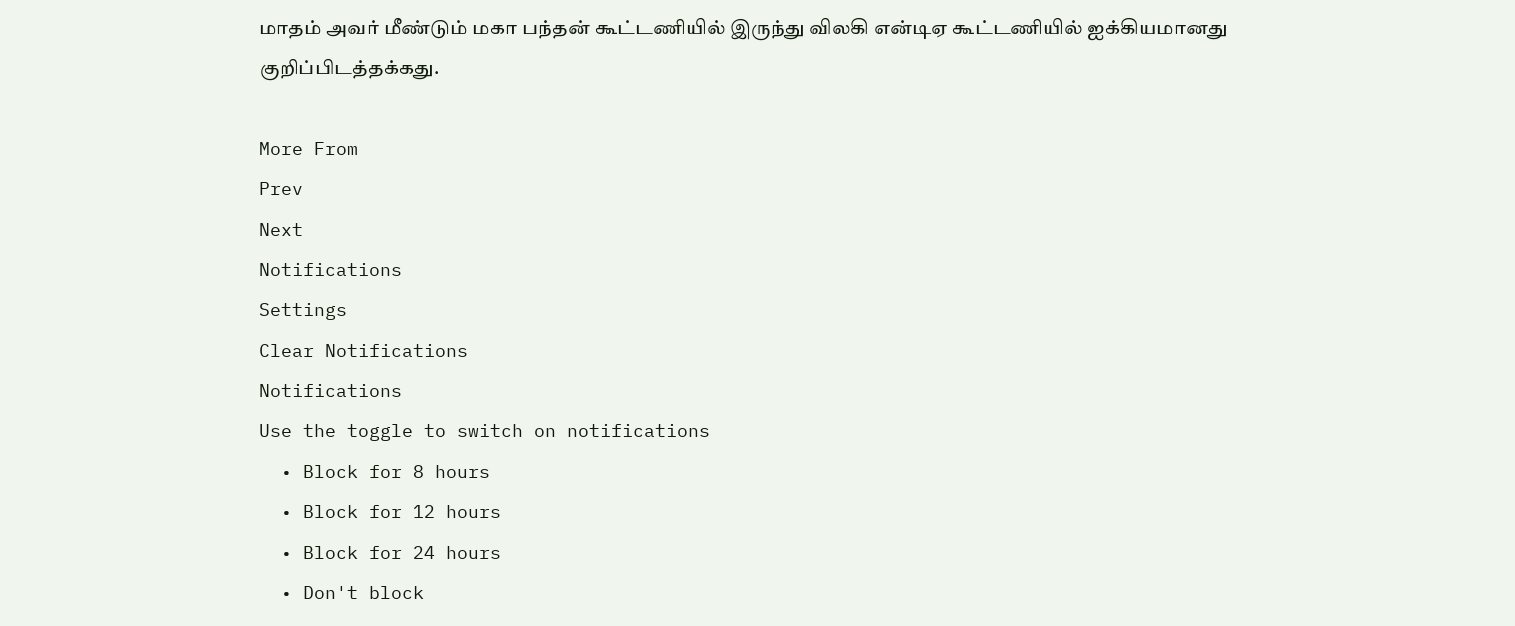மாதம் அவர் மீண்டும் மகா பந்தன் கூட்டணியில் இருந்து விலகி என்டிஏ கூட்டணியில் ஐக்கியமானது குறிப்பிடத்தக்கது.

More From
Prev
Next
Notifications
Settings
Clear Notifications
Notifications
Use the toggle to switch on notifications
  • Block for 8 hours
  • Block for 12 hours
  • Block for 24 hours
  • Don't block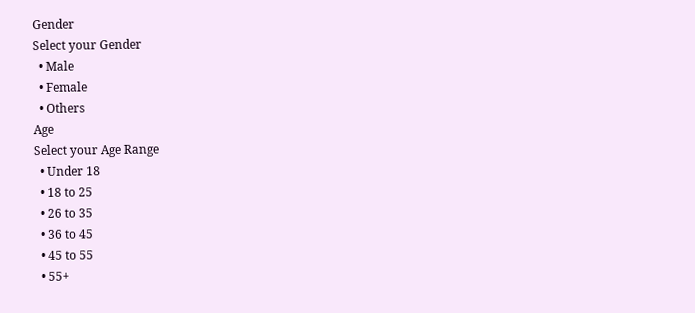Gender
Select your Gender
  • Male
  • Female
  • Others
Age
Select your Age Range
  • Under 18
  • 18 to 25
  • 26 to 35
  • 36 to 45
  • 45 to 55
  • 55+